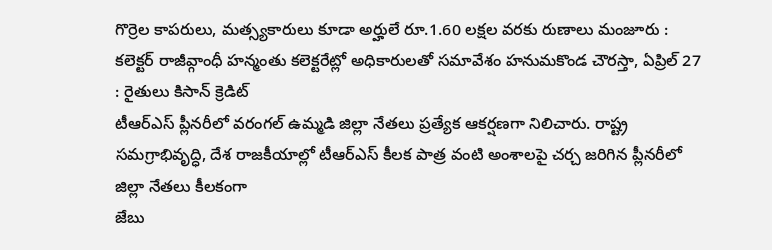గొర్రెల కాపరులు, మత్స్యకారులు కూడా అర్హులే రూ.1.60 లక్షల వరకు రుణాలు మంజూరు : కలెక్టర్ రాజీవ్గాంధీ హన్మంతు కలెక్టరేట్లో అధికారులతో సమావేశం హనుమకొండ చౌరస్తా, ఏప్రిల్ 27 : రైతులు కిసాన్ క్రెడిట్
టీఆర్ఎస్ ప్లీనరీలో వరంగల్ ఉమ్మడి జిల్లా నేతలు ప్రత్యేక ఆకర్షణగా నిలిచారు. రాష్ట్ర సమగ్రాభివృద్ధి, దేశ రాజకీయాల్లో టీఆర్ఎస్ కీలక పాత్ర వంటి అంశాలపై చర్చ జరిగిన ప్లీనరీలో జిల్లా నేతలు కీలకంగా
జేబు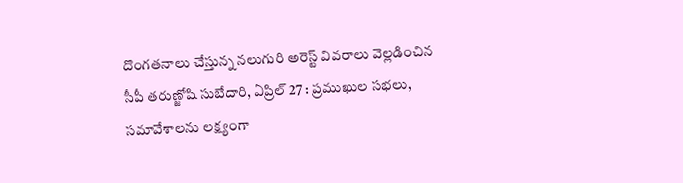దొంగతనాలు చేస్తున్న నలుగురి అరెస్ట్ వివరాలు వెల్లడించిన సీపీ తరుణ్జోషి సుబేదారి, ఏప్రిల్ 27 : ప్రముఖుల సభలు, సమావేశాలను లక్ష్యంగా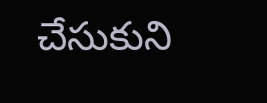చేసుకుని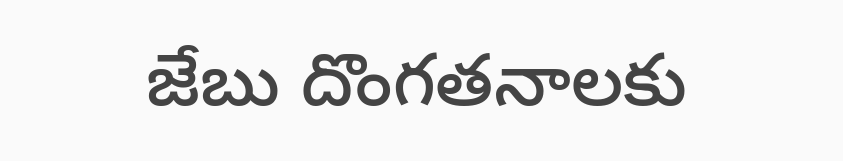జేబు దొంగతనాలకు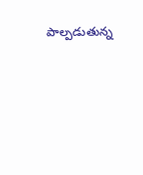పాల్పడుతున్న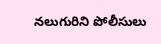నలుగురిని పోలీసులు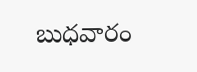బుధవారం